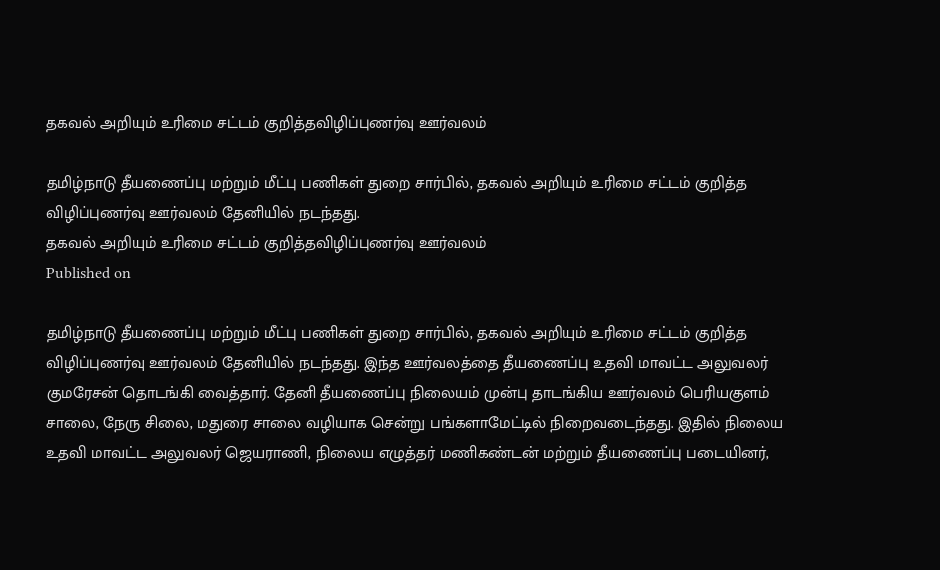தகவல் அறியும் உரிமை சட்டம் குறித்தவிழிப்புணர்வு ஊர்வலம்

தமிழ்நாடு தீயணைப்பு மற்றும் மீட்பு பணிகள் துறை சார்பில், தகவல் அறியும் உரிமை சட்டம் குறித்த விழிப்புணர்வு ஊர்வலம் தேனியில் நடந்தது.
தகவல் அறியும் உரிமை சட்டம் குறித்தவிழிப்புணர்வு ஊர்வலம்
Published on

தமிழ்நாடு தீயணைப்பு மற்றும் மீட்பு பணிகள் துறை சார்பில், தகவல் அறியும் உரிமை சட்டம் குறித்த விழிப்புணர்வு ஊர்வலம் தேனியில் நடந்தது. இந்த ஊர்வலத்தை தீயணைப்பு உதவி மாவட்ட அலுவலர் குமரேசன் தொடங்கி வைத்தார். தேனி தீயணைப்பு நிலையம் முன்பு தாடங்கிய ஊர்வலம் பெரியகுளம் சாலை, நேரு சிலை, மதுரை சாலை வழியாக சென்று பங்களாமேட்டில் நிறைவடைந்தது. இதில் நிலைய உதவி மாவட்ட அலுவலர் ஜெயராணி, நிலைய எழுத்தர் மணிகண்டன் மற்றும் தீயணைப்பு படையினர்,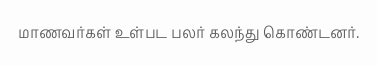மாணவர்கள் உள்பட பலர் கலந்து கொண்டனர்.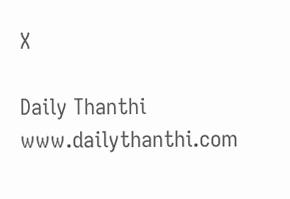X

Daily Thanthi
www.dailythanthi.com